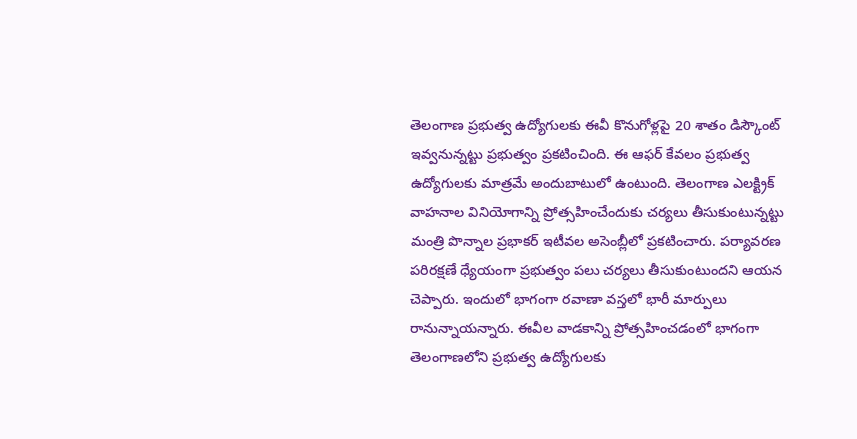తెలంగాణ ప్రభుత్వ ఉద్యోగులకు ఈవీ కొనుగోళ్లపై 20 శాతం డిస్కౌంట్ ఇవ్వనున్నట్టు ప్రభుత్వం ప్రకటించింది. ఈ ఆఫర్ కేవలం ప్రభుత్వ ఉద్యోగులకు మాత్రమే అందుబాటులో ఉంటుంది. తెలంగాణ ఎలక్ట్రిక్ వాహనాల వినియోగాన్ని ప్రోత్సహించేందుకు చర్యలు తీసుకుంటున్నట్టు మంత్రి పొన్నాల ప్రభాకర్ ఇటీవల అసెంబ్లీలో ప్రకటించారు. పర్యావరణ పరిరక్షణే ధ్యేయంగా ప్రభుత్వం పలు చర్యలు తీసుకుంటుందని ఆయన చెప్పారు. ఇందులో భాగంగా రవాణా వస్తలో భారీ మార్పులు రానున్నాయన్నారు. ఈవీల వాడకాన్ని ప్రోత్సహించడంలో భాగంగా తెలంగాణలోని ప్రభుత్వ ఉద్యోగులకు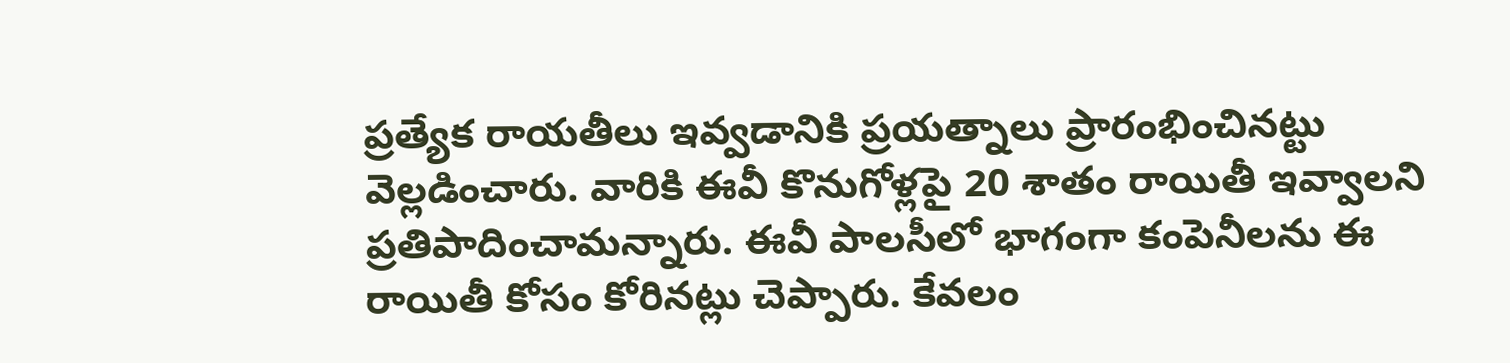ప్రత్యేక రాయతీలు ఇవ్వడానికి ప్రయత్నాలు ప్రారంభించినట్టు వెల్లడించారు. వారికి ఈవీ కొనుగోళ్లపై 20 శాతం రాయితీ ఇవ్వాలని ప్రతిపాదించామన్నారు. ఈవీ పాలసీలో భాగంగా కంపెనీలను ఈ రాయితీ కోసం కోరినట్లు చెప్పారు. కేవలం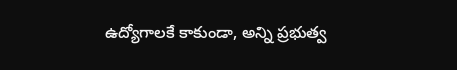ఉద్యోగాలకే కాకుండా, అన్ని ప్రభుత్వ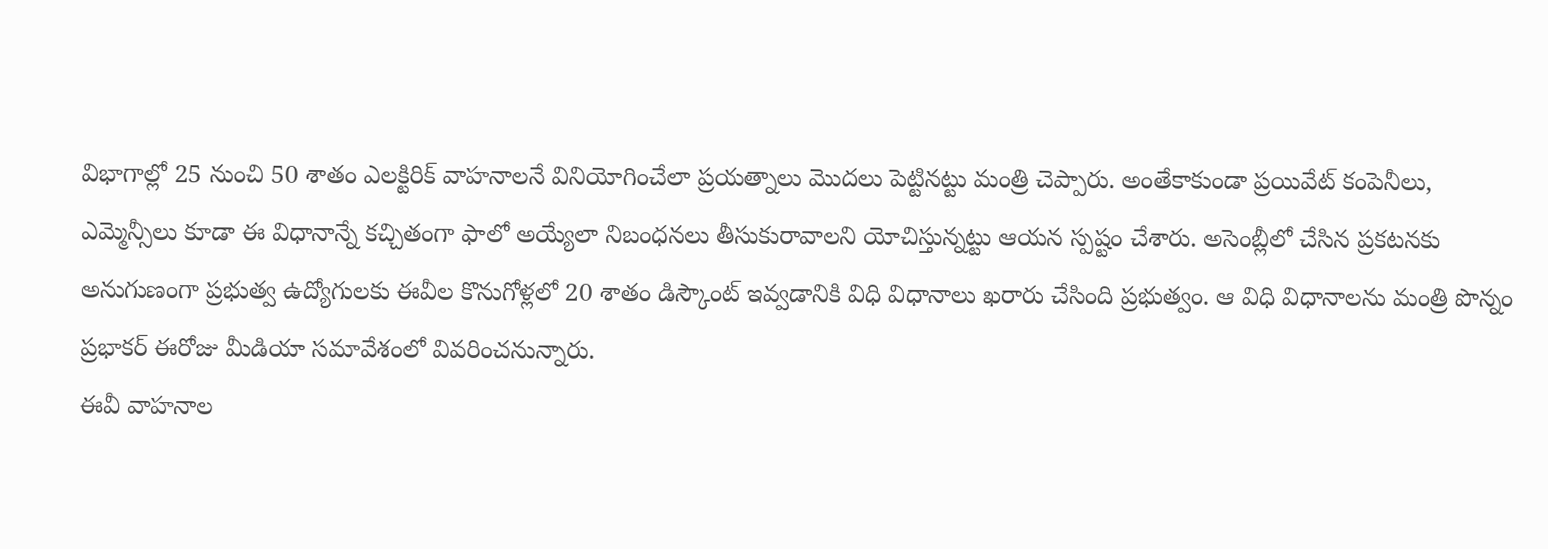విభాగాల్లో 25 నుంచి 50 శాతం ఎలక్టిరిక్ వాహనాలనే వినియోగించేలా ప్రయత్నాలు మొదలు పెట్టినట్టు మంత్రి చెప్పారు. అంతేకాకుండా ప్రయివేట్ కంపెనీలు, ఎమ్మెన్సీలు కూడా ఈ విధానాన్నే కచ్చితంగా ఫాలో అయ్యేలా నిబంధనలు తీసుకురావాలని యోచిస్తున్నట్టు ఆయన స్పష్టం చేశారు. అసెంబ్లీలో చేసిన ప్రకటనకు అనుగుణంగా ప్రభుత్వ ఉద్యోగులకు ఈవీల కొనుగోళ్లలో 20 శాతం డిస్కౌంట్ ఇవ్వడానికి విధి విధానాలు ఖరారు చేసింది ప్రభుత్వం. ఆ విధి విధానాలను మంత్రి పొన్నం ప్రభాకర్ ఈరోజు మీడియా సమావేశంలో వివరించనున్నారు.
ఈవీ వాహనాల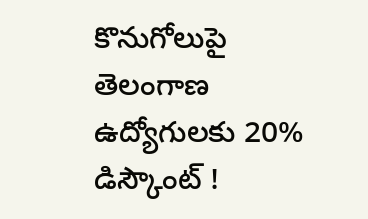కొనుగోలుపై తెలంగాణ ఉద్యోగులకు 20% డిస్కౌంట్ !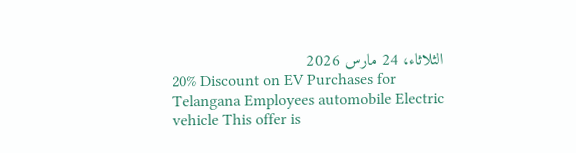الثلاثاء، 24 مارس 2026
20% Discount on EV Purchases for Telangana Employees automobile Electric vehicle This offer is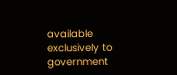available exclusively to government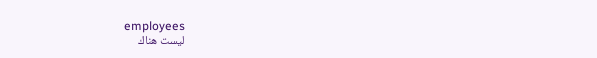employees
ليست هناك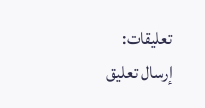تعليقات:
إرسال تعليق